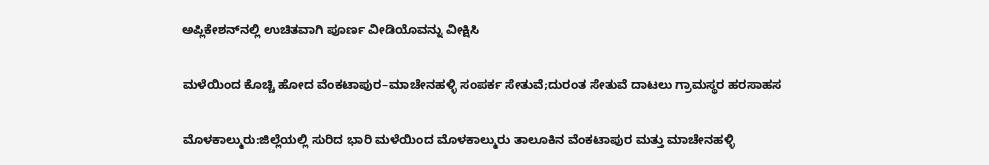ಅಪ್ಲಿಕೇಶನ್‌ನಲ್ಲಿ ಉಚಿತವಾಗಿ ಪೂರ್ಣ ವೀಡಿಯೊವನ್ನು ವೀಕ್ಷಿಸಿ

ಮಳೆಯಿಂದ ಕೊಚ್ಚಿ ಹೋದ ವೆಂಕಟಾಪುರ–ಮಾಚೇನಹಳ್ಳಿ ಸಂಪರ್ಕ ಸೇತುವೆ;ದುರಂತ ಸೇತುವೆ ದಾಟಲು ಗ್ರಾಮಸ್ಥರ ಹರಸಾಹಸ

ಮೊಳಕಾಲ್ಮುರು:ಜಿಲ್ಲೆಯಲ್ಲಿ ಸುರಿದ ಭಾರಿ ಮಳೆಯಿಂದ ಮೊಳಕಾಲ್ಮುರು ತಾಲೂಕಿನ ವೆಂಕಟಾಪುರ ಮತ್ತು ಮಾಚೇನಹಳ್ಳಿ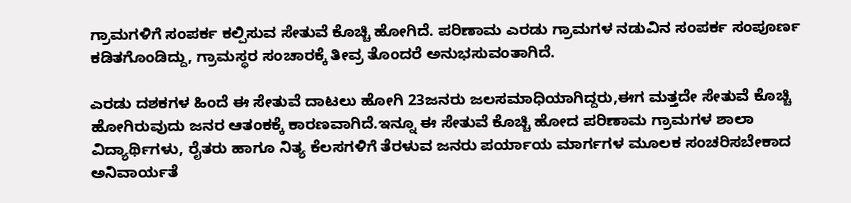ಗ್ರಾಮಗಳಿಗೆ ಸಂಪರ್ಕ ಕಲ್ಪಿಸುವ ಸೇತುವೆ ಕೊಚ್ಚಿ ಹೋಗಿದೆ. ಪರಿಣಾಮ ಎರಡು ಗ್ರಾಮಗಳ ನಡುವಿನ ಸಂಪರ್ಕ ಸಂಪೂರ್ಣ ಕಡಿತಗೊಂಡಿದ್ದು, ಗ್ರಾಮಸ್ಥರ ಸಂಚಾರಕ್ಕೆ ತೀವ್ರ ತೊಂದರೆ ಅನುಭಸುವಂತಾಗಿದೆ.

ಎರಡು ದಶಕಗಳ ಹಿಂದೆ ಈ ಸೇತುವೆ ದಾಟಲು ಹೋಗಿ 23ಜನರು ಜಲಸಮಾಧಿಯಾಗಿದ್ದರು,ಈಗ ಮತ್ತದೇ ಸೇತುವೆ ಕೊಚ್ಚಿ ಹೋಗಿರುವುದು ಜನರ ಆತಂಕಕ್ಕೆ ಕಾರಣವಾಗಿದೆ.ಇನ್ನೂ ಈ ಸೇತುವೆ ಕೊಚ್ಚಿ ಹೋದ ಪರಿಣಾಮ ಗ್ರಾಮಗಳ ಶಾಲಾ ವಿದ್ಯಾರ್ಥಿಗಳು, ರೈತರು ಹಾಗೂ ನಿತ್ಯ ಕೆಲಸಗಳಿಗೆ ತೆರಳುವ ಜನರು ಪರ್ಯಾಯ ಮಾರ್ಗಗಳ ಮೂಲಕ ಸಂಚರಿಸಬೇಕಾದ ಅನಿವಾರ್ಯತೆ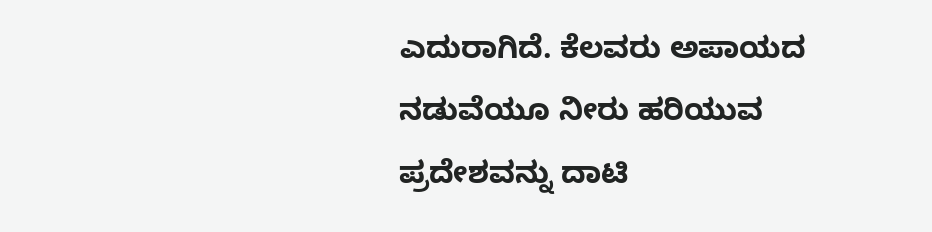ಎದುರಾಗಿದೆ. ಕೆಲವರು ಅಪಾಯದ ನಡುವೆಯೂ ನೀರು ಹರಿಯುವ ಪ್ರದೇಶವನ್ನು ದಾಟಿ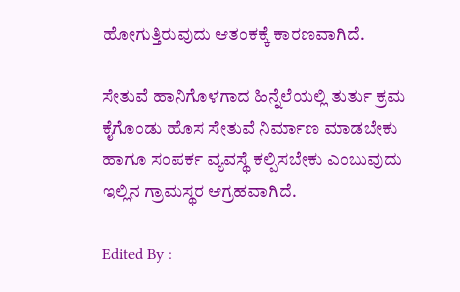ಹೋಗುತ್ತಿರುವುದು ಆತಂಕಕ್ಕೆ ಕಾರಣವಾಗಿದೆ.

ಸೇತುವೆ ಹಾನಿಗೊಳಗಾದ ಹಿನ್ನೆಲೆಯಲ್ಲಿ ತುರ್ತು ಕ್ರಮ ಕೈಗೊಂಡು ಹೊಸ ಸೇತುವೆ ನಿರ್ಮಾಣ ಮಾಡಬೇಕು ಹಾಗೂ ಸಂಪರ್ಕ ವ್ಯವಸ್ಥೆ ಕಲ್ಪಿಸಬೇಕು ಎಂಬುವುದು ಇಲ್ಲಿನ ಗ್ರಾಮಸ್ಥರ ಆಗ್ರಹವಾಗಿದೆ.

Edited By :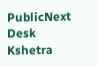PublicNext Desk
Kshetra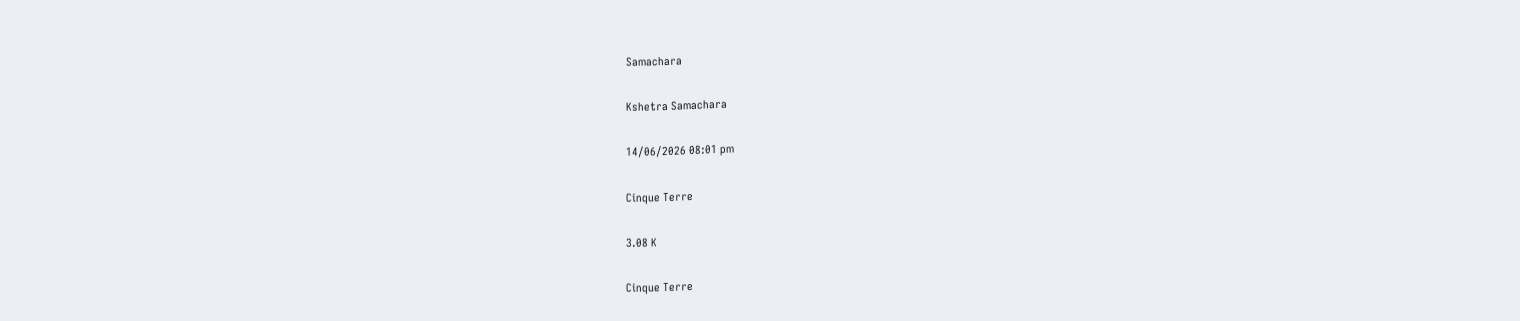Samachara

Kshetra Samachara

14/06/2026 08:01 pm

Cinque Terre

3.08 K

Cinque Terre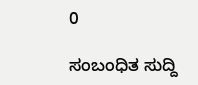0

ಸಂಬಂಧಿತ ಸುದ್ದಿ